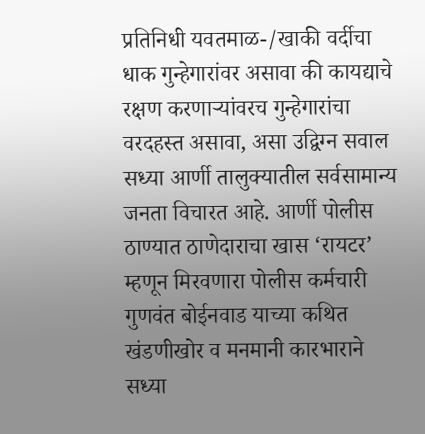प्रतिनिधी यवतमाळ-/खाकी वर्दीचा धाक गुन्हेगारांवर असावा की कायद्याचे रक्षण करणाऱ्यांवरच गुन्हेगारांचा वरदहस्त असावा, असा उद्विग्न सवाल सध्या आर्णी तालुक्यातील सर्वसामान्य जनता विचारत आहे. आर्णी पोलीस ठाण्यात ठाणेदाराचा खास ‘रायटर’ म्हणून मिरवणारा पोलीस कर्मचारी गुणवंत बोईनवाड याच्या कथित खंडणीखोर व मनमानी कारभाराने सध्या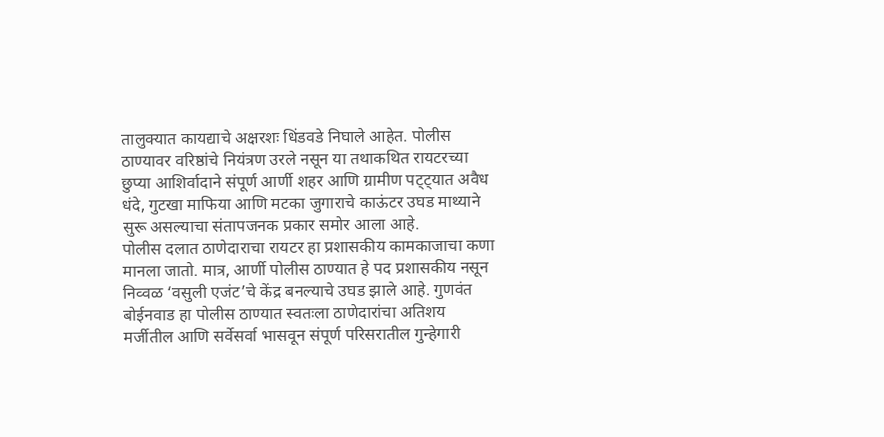तालुक्यात कायद्याचे अक्षरशः धिंडवडे निघाले आहेत. पोलीस ठाण्यावर वरिष्ठांचे नियंत्रण उरले नसून या तथाकथित रायटरच्या छुप्या आशिर्वादाने संपूर्ण आर्णी शहर आणि ग्रामीण पट्ट्यात अवैध धंदे, गुटखा माफिया आणि मटका जुगाराचे काऊंटर उघड माथ्याने सुरू असल्याचा संतापजनक प्रकार समोर आला आहे.
पोलीस दलात ठाणेदाराचा रायटर हा प्रशासकीय कामकाजाचा कणा मानला जातो. मात्र, आर्णी पोलीस ठाण्यात हे पद प्रशासकीय नसून निव्वळ ‘वसुली एजंट’चे केंद्र बनल्याचे उघड झाले आहे. गुणवंत बोईनवाड हा पोलीस ठाण्यात स्वतःला ठाणेदारांचा अतिशय मर्जीतील आणि सर्वेसर्वा भासवून संपूर्ण परिसरातील गुन्हेगारी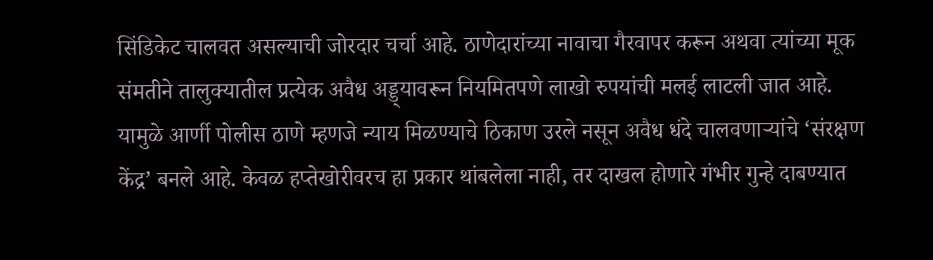सिंडिकेट चालवत असल्याची जोरदार चर्चा आहे. ठाणेदारांच्या नावाचा गैरवापर करून अथवा त्यांच्या मूक संमतीने तालुक्यातील प्रत्येक अवैध अड्ड्यावरून नियमितपणे लाखो रुपयांची मलई लाटली जात आहे. यामुळे आर्णी पोलीस ठाणे म्हणजे न्याय मिळण्याचे ठिकाण उरले नसून अवैध धंदे चालवणाऱ्यांचे ‘संरक्षण केंद्र’ बनले आहे. केवळ हप्तेखोरीवरच हा प्रकार थांबलेला नाही, तर दाखल होणारे गंभीर गुन्हे दाबण्यात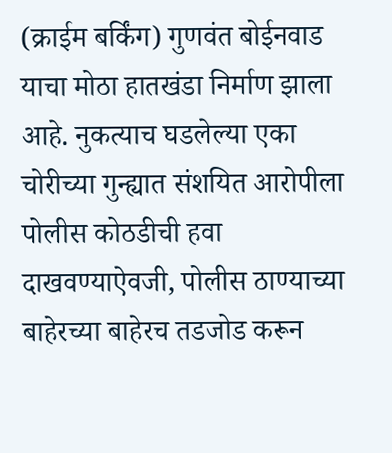(क्राईम बर्किंग) गुणवंत बोईनवाड याचा मोठा हातखंडा निर्माण झाला आहे. नुकत्याच घडलेल्या एका चोरीच्या गुन्ह्यात संशयित आरोपीला पोलीस कोठडीची हवा दाखवण्याऐवजी, पोलीस ठाण्याच्या बाहेरच्या बाहेरच तडजोड करून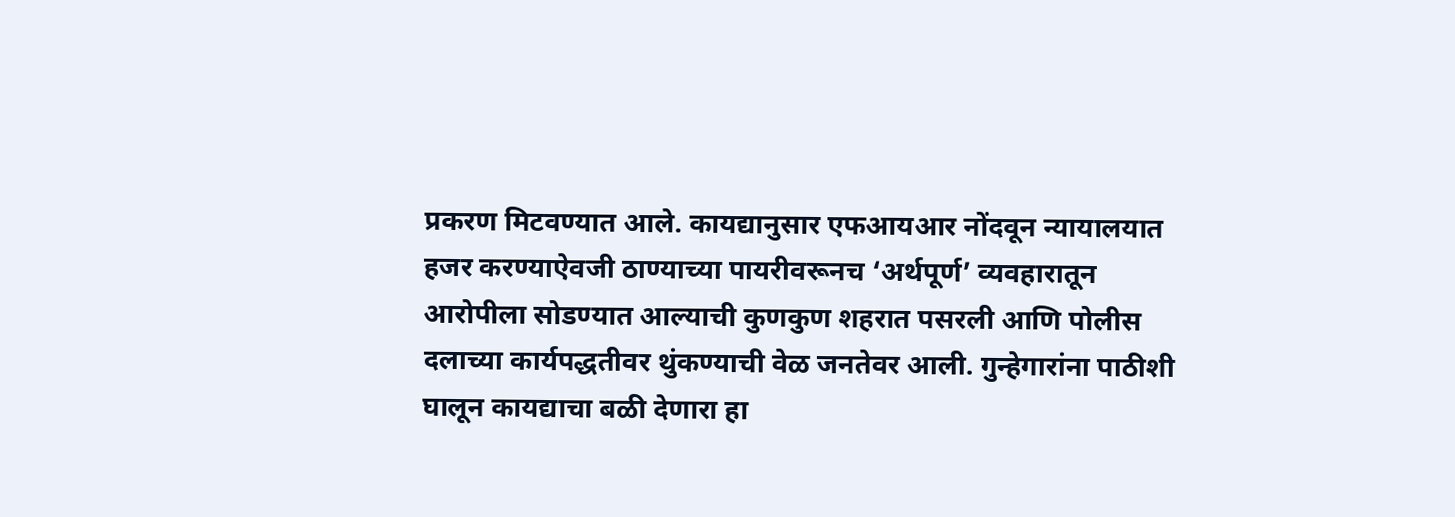प्रकरण मिटवण्यात आले. कायद्यानुसार एफआयआर नोंदवून न्यायालयात हजर करण्याऐवजी ठाण्याच्या पायरीवरूनच ‘अर्थपूर्ण’ व्यवहारातून आरोपीला सोडण्यात आल्याची कुणकुण शहरात पसरली आणि पोलीस दलाच्या कार्यपद्धतीवर थुंकण्याची वेळ जनतेवर आली. गुन्हेगारांना पाठीशी घालून कायद्याचा बळी देणारा हा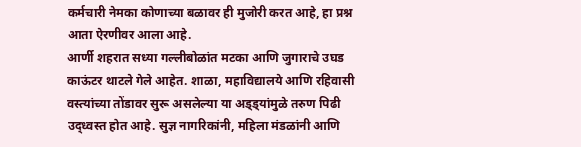कर्मचारी नेमका कोणाच्या बळावर ही मुजोरी करत आहे, हा प्रश्न आता ऐरणीवर आला आहे.
आर्णी शहरात सध्या गल्लीबोळांत मटका आणि जुगाराचे उघड काऊंटर थाटले गेले आहेत. शाळा, महाविद्यालये आणि रहिवासी वस्त्यांच्या तोंडावर सुरू असलेल्या या अड्ड्यांमुळे तरुण पिढी उद्ध्वस्त होत आहे. सुज्ञ नागरिकांनी, महिला मंडळांनी आणि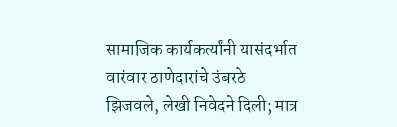सामाजिक कार्यकर्त्यांनी यासंदर्भात वारंवार ठाणेदारांचे उंबरठे झिजवले, लेखी निवेदने दिली; मात्र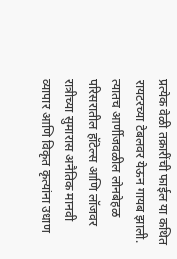प्रत्येक वेळी तक्रारींची फाईल या कथित रायटरच्या टेबलवर येऊन गायब झाली.
त्यातच आर्णीजवळील लोनबेहळ परिसरातील हॉटेल्स आणि लॉजवर रात्रीच्या सुमारास अनैतिक मानवी व्यापार आणि विकृत कृत्यांना उधाण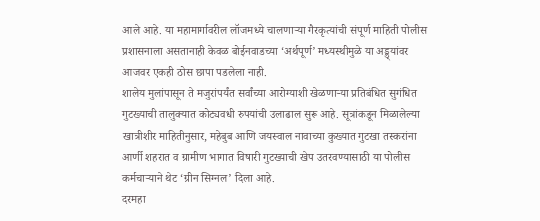आले आहे. या महामार्गावरील लॉजमध्ये चालणाऱ्या गैरकृत्यांची संपूर्ण माहिती पोलीस प्रशासनाला असतानाही केवळ बोईनवाडच्या ‘अर्थपूर्ण’ मध्यस्थीमुळे या अड्ड्यांवर आजवर एकही ठोस छापा पडलेला नाही.
शालेय मुलांपासून ते मजुरांपर्यंत सर्वांच्या आरोग्याशी खेळणाऱ्या प्रतिबंधित सुगंधित गुटख्याची तालुक्यात कोट्यवधी रुपयांची उलाढाल सुरू आहे. सूत्रांकडून मिळालेल्या खात्रीशीर माहितीनुसार, महेबुब आणि जयस्वाल नावाच्या कुख्यात गुटखा तस्करांना आर्णी शहरात व ग्रामीण भागात विषारी गुटख्याची खेप उतरवण्यासाठी या पोलीस कर्मचाऱ्याने थेट ‘ग्रीन सिग्नल’ दिला आहे.
दरमहा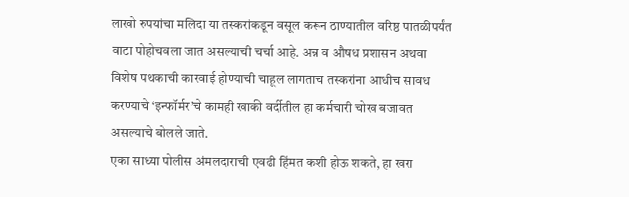लाखो रुपयांचा मलिदा या तस्करांकडून वसूल करून ठाण्यातील वरिष्ठ पातळीपर्यंत वाटा पोहोचवला जात असल्याची चर्चा आहे. अन्न व औषध प्रशासन अथवा विशेष पथकाची कारवाई होण्याची चाहूल लागताच तस्करांना आधीच सावध करण्याचे ‘इन्फॉर्मर’चे कामही खाकी वर्दीतील हा कर्मचारी चोख बजावत असल्याचे बोलले जाते.
एका साध्या पोलीस अंमलदाराची एवढी हिंमत कशी होऊ शकते, हा खरा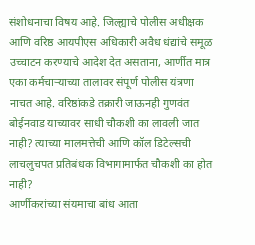संशोधनाचा विषय आहे. जिल्ह्याचे पोलीस अधीक्षक आणि वरिष्ठ आयपीएस अधिकारी अवैध धंद्यांचे समूळ उच्चाटन करण्याचे आदेश देत असताना, आर्णीत मात्र एका कर्मचाऱ्याच्या तालावर संपूर्ण पोलीस यंत्रणा नाचत आहे. वरिष्ठांकडे तक्रारी जाऊनही गुणवंत बोईनवाड याच्यावर साधी चौकशी का लावली जात नाही? त्याच्या मालमत्तेची आणि कॉल डिटेल्सची लाचलुचपत प्रतिबंधक विभागामार्फत चौकशी का होत नाही?
आर्णीकरांच्या संयमाचा बांध आता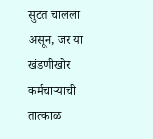सुटत चालला असून, जर या खंडणीखोर कर्मचाऱ्याची तात्काळ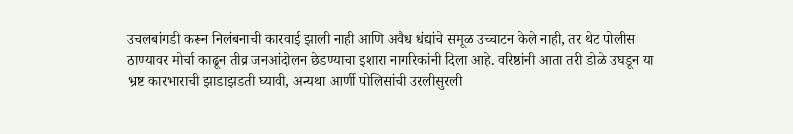उचलबांगडी करून निलंबनाची कारवाई झाली नाही आणि अवैध धंद्यांचे समूळ उच्चाटन केले नाही, तर थेट पोलीस ठाण्यावर मोर्चा काढून तीव्र जनआंदोलन छेडण्याचा इशारा नागरिकांनी दिला आहे. वरिष्ठांनी आता तरी डोळे उघडून या भ्रष्ट कारभाराची झाडाझडती घ्यावी, अन्यथा आर्णी पोलिसांची उरलीसुरली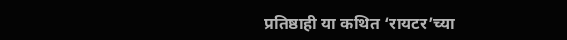प्रतिष्ठाही या कथित ‘रायटर’च्या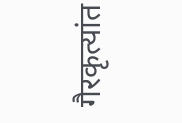गैरकृत्यांत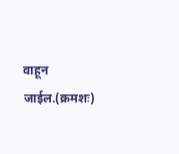वाहून जाईल.(क्रमशः)